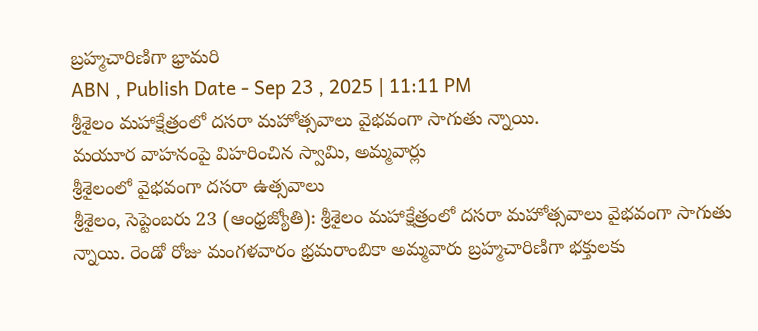బ్రహ్మచారిణిగా భ్రామరి
ABN , Publish Date - Sep 23 , 2025 | 11:11 PM
శ్రీశైలం మహాక్షేత్రంలో దసరా మహోత్సవాలు వైభవంగా సాగుతు న్నాయి.
మయూర వాహనంపై విహరించిన స్వామి, అమ్మవార్లు
శ్రీశైలంలో వైభవంగా దసరా ఉత్సవాలు
శ్రీశైలం, సెప్టెంబరు 23 (ఆంధ్రజ్యోతి): శ్రీశైలం మహాక్షేత్రంలో దసరా మహోత్సవాలు వైభవంగా సాగుతు న్నాయి. రెండో రోజు మంగళవారం భ్రమరాంబికా అమ్మవారు బ్రహ్మచారిణిగా భక్తులకు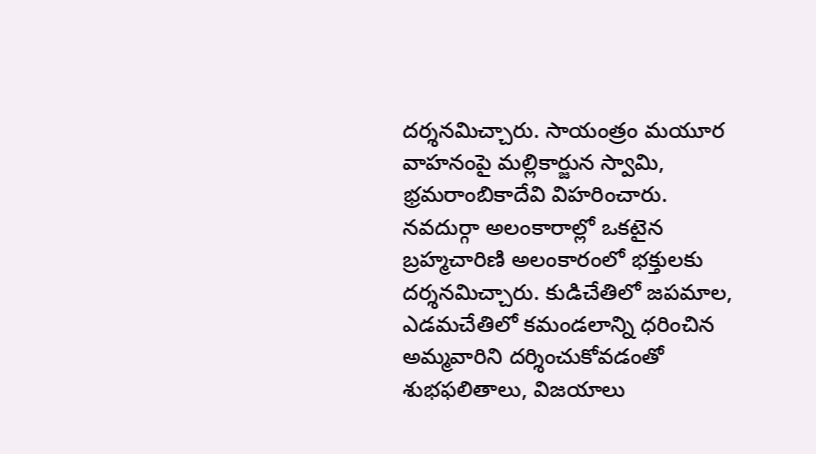దర్శనమిచ్చారు. సాయంత్రం మయూర వాహనంపై మల్లికార్జున స్వామి, భ్రమరాంబికాదేవి విహరించారు. నవదుర్గా అలంకారాల్లో ఒకటైన బ్రహ్మచారిణి అలంకారంలో భక్తులకు దర్శనమిచ్చారు. కుడిచేతిలో జపమాల, ఎడమచేతిలో కమండలాన్ని ధరించిన అమ్మవారిని దర్శించుకోవడంతో శుభఫలితాలు, విజయాలు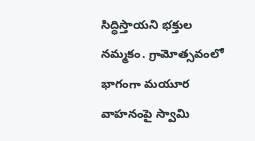సిద్ధిస్తాయని భక్తుల నమ్మకం. గ్రామోత్సవంలో భాగంగా మయూర వాహనంపై స్వామి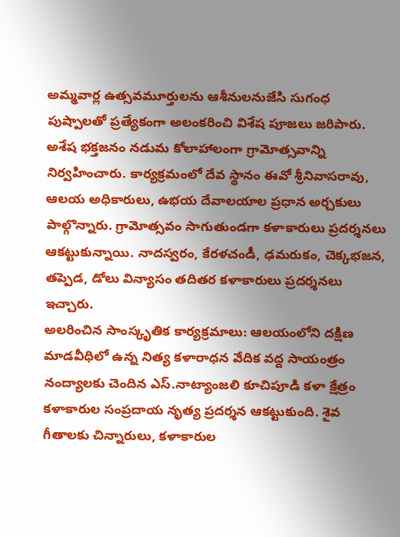అమ్మవార్ల ఉత్సవమూర్తులను ఆశీనులనుజేసి సుగంధ పుష్పాలతో ప్రత్యేకంగా అలంకరించి విశేష పూజలు జరిపారు. అశేష భక్తజనం నడుమ కోలాహాలంగా గ్రామోత్సవాన్ని నిర్వహించారు. కార్యక్రమంలో దేవ స్థానం ఈవో శ్రీనివాసరావు, ఆలయ అధికారులు, ఉభయ దేవాలయాల ప్రధాన అర్చకులు పాల్గొన్నారు. గ్రామోత్సవం సాగుతుండగా కళాకారులు ప్రదర్శనలు ఆకట్టుకున్నాయి. నాదస్వరం, కేరళచండీ, ఢమరుకం, చెక్కభజన, తప్పెడ, డోలు విన్యాసం తదితర కళాకారులు ప్రదర్శనలు ఇచ్చారు.
అలరించిన సాంస్కృతిక కార్యక్రమాలు: ఆలయంలోని దక్షిణ మాడవీధిలో ఉన్న నిత్య కళారాధన వేదిక వద్ద సాయంత్రం నంద్యాలకు చెందిన ఎస్.నాట్యాంజలి కూచిపూడి కళా క్షేత్రం కళాకారుల సంప్రదాయ నృత్య ప్రదర్శన ఆకట్టుకుంది. శైవ గీతాలకు చిన్నారులు, కళాకారుల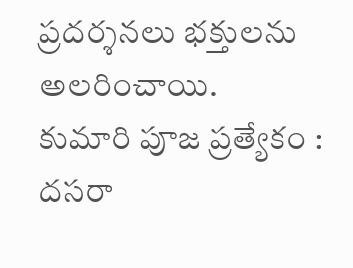ప్రదర్శనలు భక్తులను అలరించాయి.
కుమారి పూజ ప్రత్యేకం : దసరా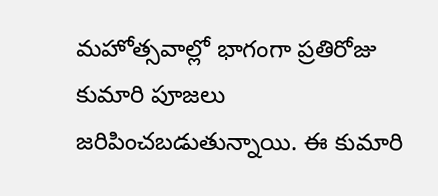మహోత్సవాల్లో భాగంగా ప్రతిరోజు కుమారి పూజలు జరిపించబడుతున్నాయి. ఈ కుమారి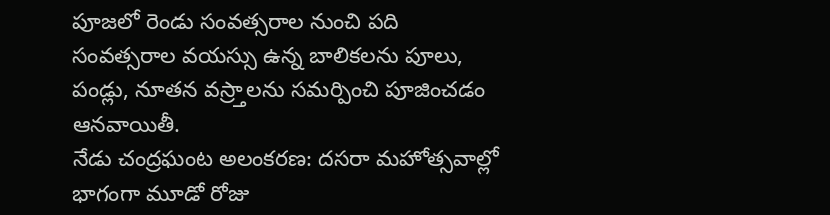పూజలో రెండు సంవత్సరాల నుంచి పది సంవత్సరాల వయస్సు ఉన్న బాలికలను పూలు, పండ్లు, నూతన వస్ర్తాలను సమర్పించి పూజించడం ఆనవాయితీ.
నేడు చంద్రఘంట అలంకరణ: దసరా మహోత్సవాల్లో భాగంగా మూడో రోజు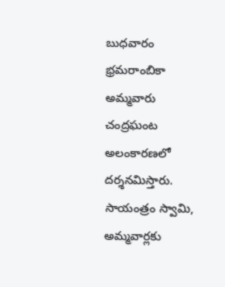బుధవారం భ్రమరాంబికా అమ్మవారు చంద్రఘంట అలంకారణలో దర్శనమిస్తారు. సాయంత్రం స్వామి, అమ్మవార్లకు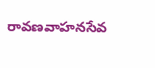రావణవాహనసేవ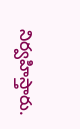నిర్వహిస్తారు.